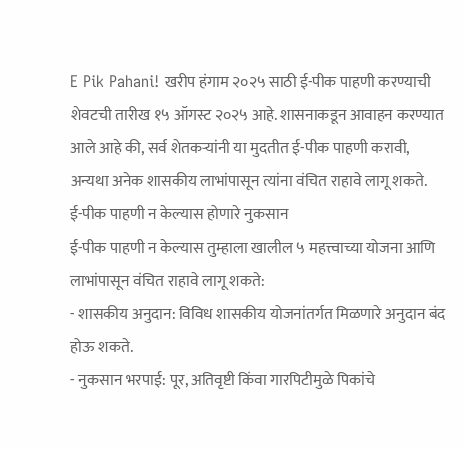E Pik Pahani! खरीप हंगाम २०२५ साठी ई-पीक पाहणी करण्याची शेवटची तारीख १५ ऑगस्ट २०२५ आहे. शासनाकडून आवाहन करण्यात आले आहे की, सर्व शेतकऱ्यांनी या मुदतीत ई-पीक पाहणी करावी, अन्यथा अनेक शासकीय लाभांपासून त्यांना वंचित राहावे लागू शकते.
ई-पीक पाहणी न केल्यास होणारे नुकसान
ई-पीक पाहणी न केल्यास तुम्हाला खालील ५ महत्त्वाच्या योजना आणि लाभांपासून वंचित राहावे लागू शकते:
- शासकीय अनुदान: विविध शासकीय योजनांतर्गत मिळणारे अनुदान बंद होऊ शकते.
- नुकसान भरपाई: पूर, अतिवृष्टी किंवा गारपिटीमुळे पिकांचे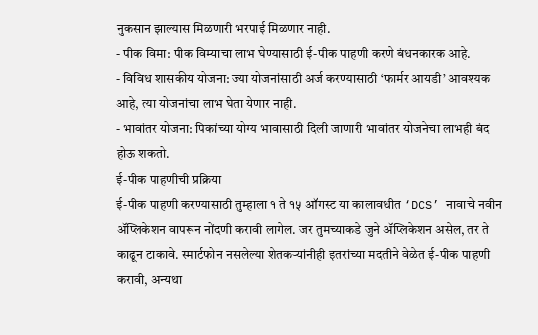नुकसान झाल्यास मिळणारी भरपाई मिळणार नाही.
- पीक विमा: पीक विम्याचा लाभ घेण्यासाठी ई-पीक पाहणी करणे बंधनकारक आहे.
- विविध शासकीय योजना: ज्या योजनांसाठी अर्ज करण्यासाठी ‘फार्मर आयडी’ आवश्यक आहे, त्या योजनांचा लाभ घेता येणार नाही.
- भावांतर योजना: पिकांच्या योग्य भावासाठी दिली जाणारी भावांतर योजनेचा लाभही बंद होऊ शकतो.
ई-पीक पाहणीची प्रक्रिया
ई-पीक पाहणी करण्यासाठी तुम्हाला १ ते १५ ऑगस्ट या कालावधीत ‘DCS’ नावाचे नवीन ॲप्लिकेशन वापरून नोंदणी करावी लागेल. जर तुमच्याकडे जुने ॲप्लिकेशन असेल, तर ते काढून टाकावे. स्मार्टफोन नसलेल्या शेतकऱ्यांनीही इतरांच्या मदतीने वेळेत ई-पीक पाहणी करावी, अन्यथा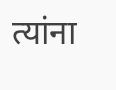त्यांना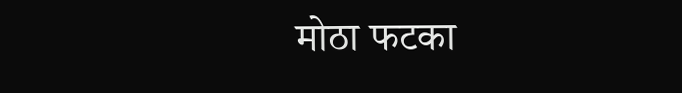मोठा फटका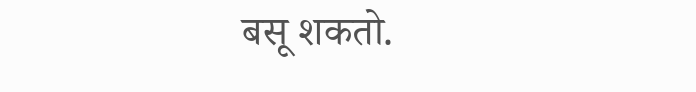बसू शकतो.